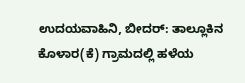ಉದಯವಾಹಿನಿ, ಬೀದರ್: ತಾಲ್ಲೂಕಿನ ಕೊಳಾರ(ಕೆ) ಗ್ರಾಮದಲ್ಲಿ ಹಳೆಯ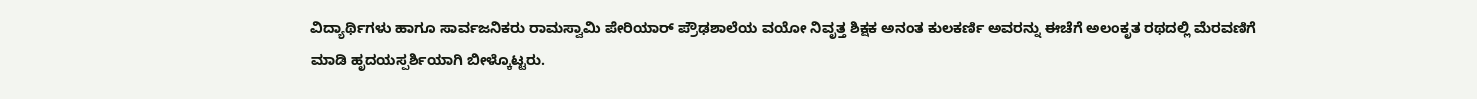ವಿದ್ಯಾರ್ಥಿಗಳು ಹಾಗೂ ಸಾರ್ವಜನಿಕರು ರಾಮಸ್ವಾಮಿ ಪೇರಿಯಾರ್ ಪ್ರೌಢಶಾಲೆಯ ವಯೋ ನಿವೃತ್ತ ಶಿಕ್ಷಕ ಅನಂತ ಕುಲಕರ್ಣಿ ಅವರನ್ನು ಈಚೆಗೆ ಅಲಂಕೃತ ರಥದಲ್ಲಿ ಮೆರವಣಿಗೆ ಮಾಡಿ ಹೃದಯಸ್ಪರ್ಶಿಯಾಗಿ ಬೀಳ್ಕೊಟ್ಟರು.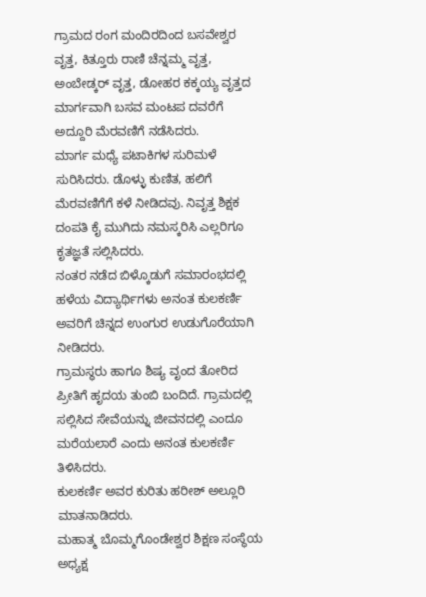ಗ್ರಾಮದ ರಂಗ ಮಂದಿರದಿಂದ ಬಸವೇಶ್ವರ ವೃತ್ತ, ಕಿತ್ತೂರು ರಾಣಿ ಚೆನ್ನಮ್ಮ ವೃತ್ತ, ಅಂಬೇಡ್ಕರ್ ವೃತ್ತ, ಡೋಹರ ಕಕ್ಕಯ್ಯ ವೃತ್ತದ ಮಾರ್ಗವಾಗಿ ಬಸವ ಮಂಟಪ ದವರೆಗೆ ಅದ್ದೂರಿ ಮೆರವಣಿಗೆ ನಡೆಸಿದರು.
ಮಾರ್ಗ ಮಧ್ಯೆ ಪಟಾಕಿಗಳ ಸುರಿಮಳೆ ಸುರಿಸಿದರು. ಡೊಳ್ಳು ಕುಣಿತ, ಹಲಿಗೆ ಮೆರವಣಿಗೆಗೆ ಕಳೆ ನೀಡಿದವು. ನಿವೃತ್ತ ಶಿಕ್ಷಕ ದಂಪತಿ ಕೈ ಮುಗಿದು ನಮಸ್ಕರಿಸಿ ಎಲ್ಲರಿಗೂ ಕೃತಜ್ಞತೆ ಸಲ್ಲಿಸಿದರು.
ನಂತರ ನಡೆದ ಬಿಳ್ಕೊಡುಗೆ ಸಮಾರಂಭದಲ್ಲಿ ಹಳೆಯ ವಿದ್ಯಾರ್ಥಿಗಳು ಅನಂತ ಕುಲಕರ್ಣಿ ಅವರಿಗೆ ಚಿನ್ನದ ಉಂಗುರ ಉಡುಗೊರೆಯಾಗಿ ನೀಡಿದರು.
ಗ್ರಾಮಸ್ಥರು ಹಾಗೂ ಶಿಷ್ಯ ವೃಂದ ತೋರಿದ ಪ್ರೀತಿಗೆ ಹೃದಯ ತುಂಬಿ ಬಂದಿದೆ. ಗ್ರಾಮದಲ್ಲಿ ಸಲ್ಲಿಸಿದ ಸೇವೆಯನ್ನು ಜೀವನದಲ್ಲಿ ಎಂದೂ ಮರೆಯಲಾರೆ ಎಂದು ಅನಂತ ಕುಲಕರ್ಣಿ ತಿಳಿಸಿದರು.
ಕುಲಕರ್ಣಿ ಅವರ ಕುರಿತು ಹರೀಶ್ ಅಲ್ಲೂರಿ ಮಾತನಾಡಿದರು.
ಮಹಾತ್ಮ ಬೊಮ್ಮಗೊಂಡೇಶ್ವರ ಶಿಕ್ಷಣ ಸಂಸ್ಥೆಯ ಅಧ್ಯಕ್ಷ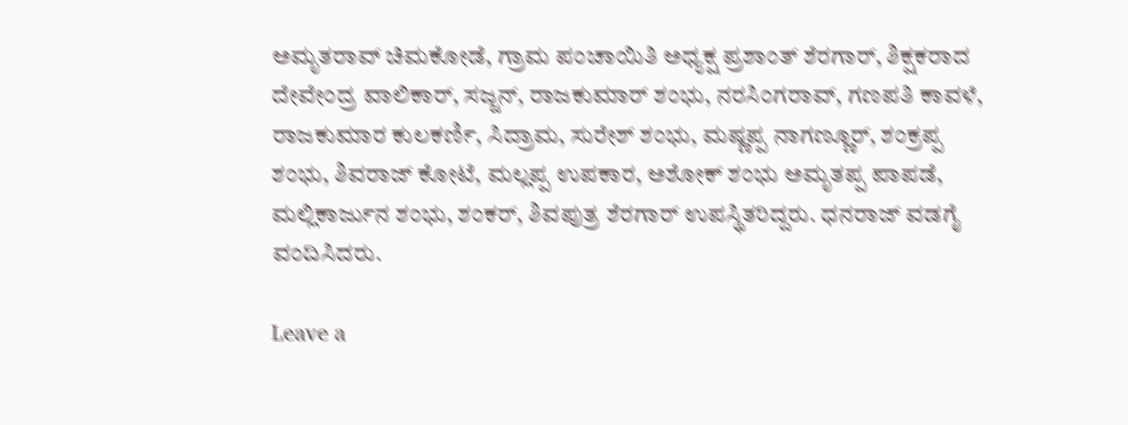ಅಮೃತರಾವ್ ಚಿಮಕೋಡೆ, ಗ್ರಾಮ ಪಂಚಾಯಿತಿ ಅಧ್ಯಕ್ಷ ಪ್ರಶಾಂತ್ ಶೆರಗಾರ್, ಶಿಕ್ಷಕರಾದ ದೇವೇಂದ್ರ ವಾಲಿಕಾರ್, ಸಜ್ಜನ್, ರಾಜಕುಮಾರ್ ಶಂಭು, ನರಸಿಂಗರಾವ್, ಗಣಪತಿ ಕಾವಳೆ, ರಾಜಕುಮಾರ ಕುಲಕರ್ಣಿ, ಸಿದ್ರಾಮ, ಸುರೇಶ್ ಶಂಭು, ಮಷ್ಣಪ್ಪ ನಾಗಣ್ಣೂರ್, ಶಂಕ್ರಪ್ಪ ಶಂಭು, ಶಿವರಾಜ್ ಕೋಟೆ, ಮಲ್ಲಪ್ಪ ಉಪಕಾರ, ಅಶೋಕ್ ಶಂಭು ಅಮೃತಪ್ಪ ಪಾಪಡೆ, ಮಲ್ಲಿಕಾರ್ಜುನ ಶಂಭು, ಶಂಕರ್, ಶಿವಪುತ್ರ ಶೆರಗಾರ್ ಉಪಸ್ಥಿತರಿದ್ದರು. ಧನರಾಜ್ ವಡಗೈ ವಂದಿಸಿದರು.

Leave a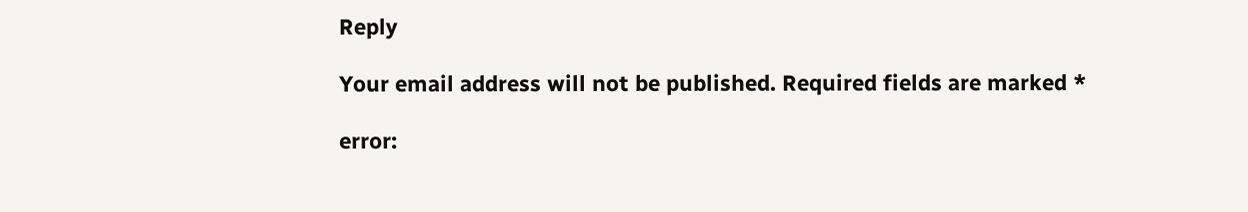Reply

Your email address will not be published. Required fields are marked *

error: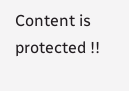Content is protected !!